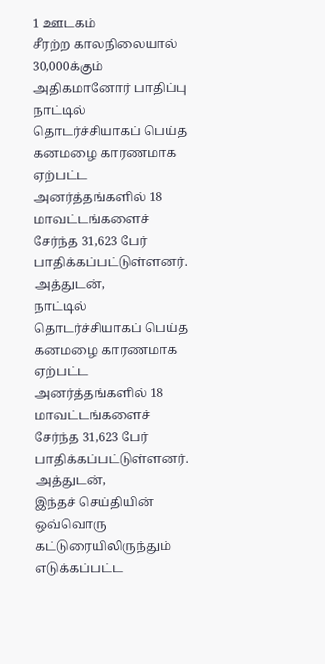1 ஊடகம்
சீரற்ற காலநிலையால் 30,000க்கும் அதிகமானோர் பாதிப்பு
நாட்டில் தொடர்ச்சியாகப் பெய்த கனமழை காரணமாக ஏற்பட்ட அனர்த்தங்களில் 18 மாவட்டங்களைச் சேர்ந்த 31,623 பேர் பாதிக்கப்பட்டுள்ளனர். அத்துடன்,
நாட்டில் தொடர்ச்சியாகப் பெய்த கனமழை காரணமாக ஏற்பட்ட அனர்த்தங்களில் 18 மாவட்டங்களைச் சேர்ந்த 31,623 பேர் பாதிக்கப்பட்டுள்ளனர். அத்துடன்,
இந்தச் செய்தியின் ஒவ்வொரு கட்டுரையிலிருந்தும் எடுக்கப்பட்ட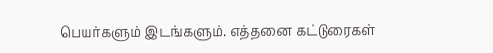பெயர்களும் இடங்களும். எத்தனை கட்டுரைகள்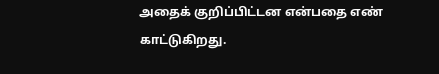அதைக் குறிப்பிட்டன என்பதை எண் காட்டுகிறது.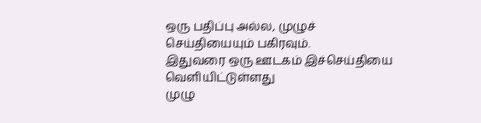ஒரு பதிப்பு அல்ல, முழுச் செய்தியையும் பகிரவும்.
இதுவரை ஒரு ஊடகம் இச்செய்தியை வெளியிட்டுள்ளது
முழு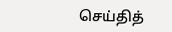செய்தித்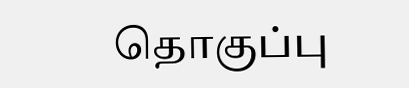தொகுப்பு